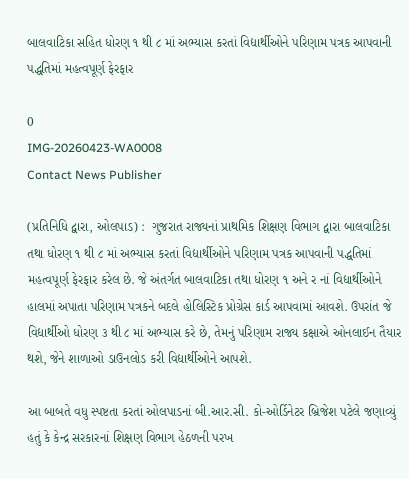બાલવાટિકા સહિત ધોરણ ૧ થી ૮ માં અભ્યાસ કરતાં વિદ્યાર્થીઓને પરિણામ પત્રક આપવાની પદ્ધતિમાં મહત્વપૂર્ણ ફેરફાર

0
IMG-20260423-WA0008
Contact News Publisher

(પ્રતિનિધિ દ્વારા, ઓલપાડ) :  ગુજરાત રાજ્યનાં પ્રાથમિક શિક્ષણ વિભાગ દ્વારા બાલવાટિકા તથા ધોરણ ૧ થી ૮ માં અભ્યાસ કરતાં વિદ્યાર્થીઓને પરિણામ પત્રક આપવાની પદ્ધતિમાં મહત્વપૂર્ણ ફેરફાર કરેલ છે. જે અંતર્ગત બાલવાટિકા તથા ધોરણ ૧ અને ર નાં વિદ્યાર્થીઓને હાલમાં અપાતા પરિણામ પત્રકને બદલે હોલિસ્ટિક પ્રોગ્રેસ કાર્ડ આપવામાં આવશે. ઉપરાંત જે વિદ્યાર્થીઓ ધોરણ ૩ થી ૮ માં અભ્યાસ કરે છે, તેમનું પરિણામ રાજ્ય કક્ષાએ ઓનલાઈન તૈયાર થશે, જેને શાળાઓ ડાઉનલોડ કરી વિદ્યાર્થીઓને આપશે.

આ બાબતે વધુ સ્પષ્ટતા કરતાં ઓલપાડનાં બી.આર.સી. કો-ઓર્ડિનેટર બ્રિજેશ પટેલે જણાવ્યું હતું કે કેન્દ્ર સરકારનાં શિક્ષણ વિભાગ હેઠળની પરખ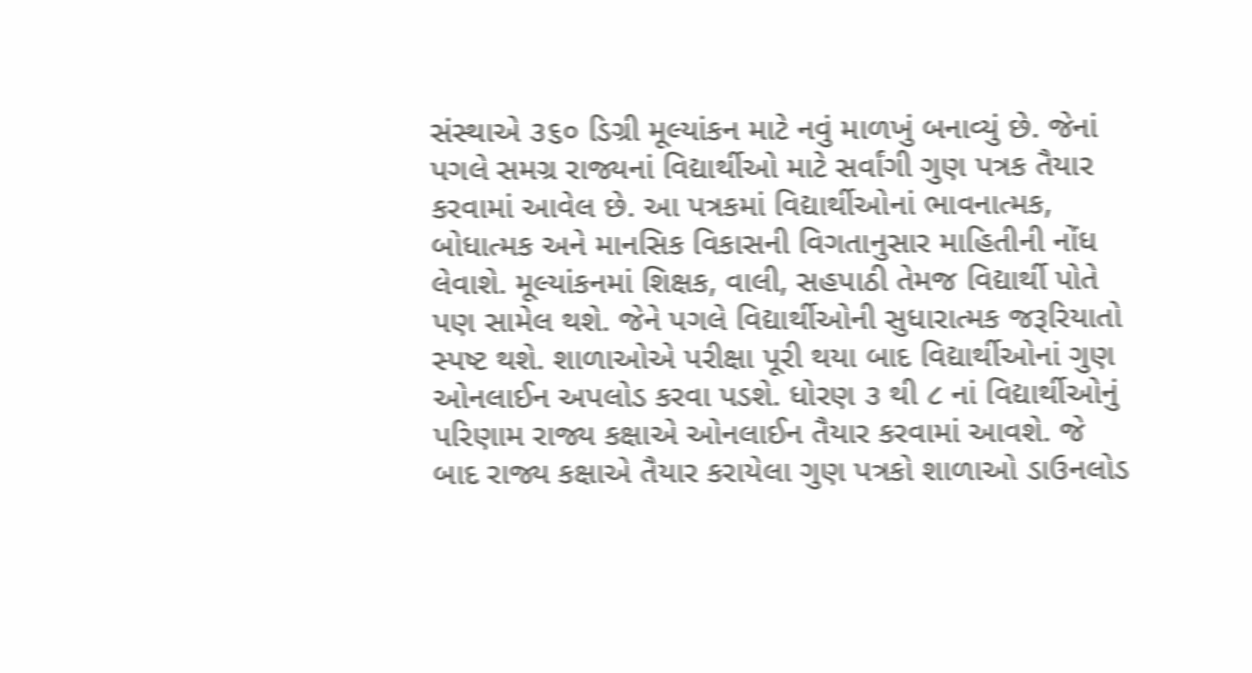સંસ્થાએ ૩૬૦ ડિગ્રી મૂલ્યાંકન માટે નવું માળખું બનાવ્યું છે. જેનાં પગલે સમગ્ર રાજ્યનાં વિદ્યાર્થીઓ માટે સર્વાંગી ગુણ પત્રક તૈયાર કરવામાં આવેલ છે. આ પત્રકમાં વિદ્યાર્થીઓનાં ભાવનાત્મક, બોધાત્મક અને માનસિક વિકાસની વિગતાનુસાર માહિતીની નોંધ લેવાશે. મૂલ્યાંકનમાં શિક્ષક, વાલી, સહપાઠી તેમજ વિદ્યાર્થી પોતે પણ સામેલ થશે. જેને પગલે વિદ્યાર્થીઓની સુધારાત્મક જરૂરિયાતો સ્પષ્ટ થશે. શાળાઓએ પરીક્ષા પૂરી થયા બાદ વિદ્યાર્થીઓનાં ગુણ ઓનલાઈન અપલોડ કરવા પડશે. ધોરણ ૩ થી ૮ નાં વિદ્યાર્થીઓનું પરિણામ રાજ્ય કક્ષાએ ઓનલાઈન તૈયાર કરવામાં આવશે. જે બાદ રાજ્ય કક્ષાએ તૈયાર કરાયેલા ગુણ પત્રકો શાળાઓ ડાઉનલોડ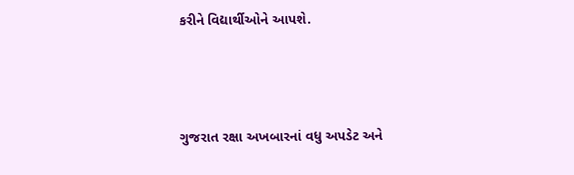કરીને વિદ્યાર્થીઓને આપશે.



ગુજરાત રક્ષા અખબારનાં વધુ અપડેટ અને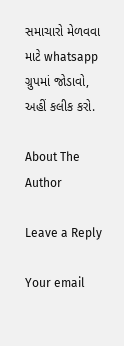સમાચારો મેળવવા માટે whatsapp ગ્રુપમાં જોડાવો, અહીં કલીક કરો.

About The Author

Leave a Reply

Your email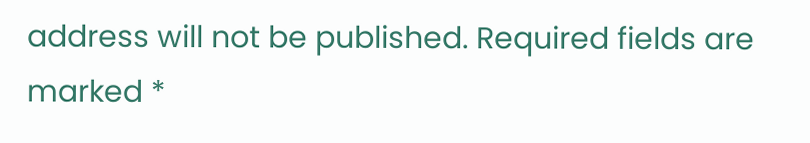address will not be published. Required fields are marked *